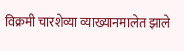विक्रमी चारशेव्या व्याख्यानमालेत झाले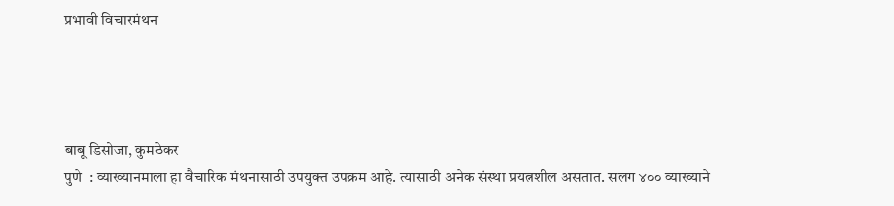प्रभावी विचारमंथन




बाबू डिसोजा, कुमठेकर
पुणे  : व्याख्यानमाला हा वैचारिक मंथनासाठी उपयुक्त उपक्रम आहे. त्यासाठी अनेक संस्था प्रयत्नशील असतात. सलग ४०० व्याख्याने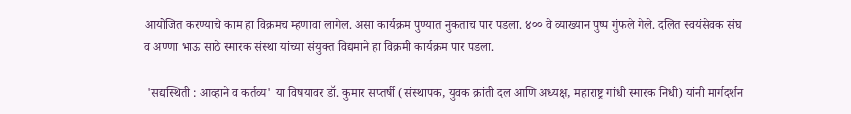आयोजित करण्याचे काम हा विक्रमच म्हणावा लागेल. असा कार्यक्रम पुण्यात नुकताच पार पडला. ४०० वे व्याख्यान पुष्प गुंफले गेले. दलित स्वयंसेवक संघ व अण्णा भाऊ साठे स्मारक संस्था यांच्या संयुक्त विद्यमाने हा विक्रमी कार्यक्रम पार पडला.

 'सद्यस्थिती : आव्हाने व कर्तव्य' या विषयावर डॉ. कुमार सप्तर्षी (संस्थापक, युवक क्रांती दल आणि अध्यक्ष, महाराष्ट्र गांधी स्मारक निधी) यांनी मार्गदर्शन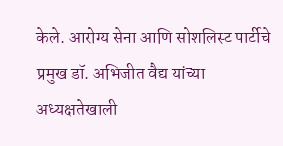केले. आरोग्य सेना आणि सोशलिस्ट पार्टीचे प्रमुख डॉ. अभिजीत वैद्य यांच्या अध्यक्षतेखाली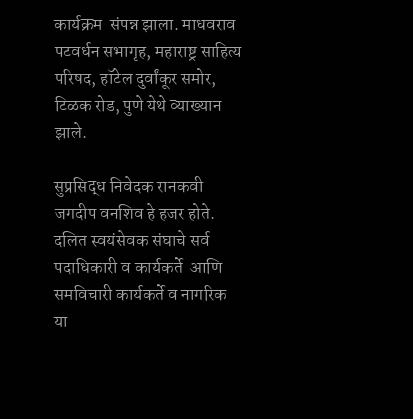कार्यक्रम  संपन्न झाला. माधवराव पटवर्धन सभागृह, महाराष्ट्र साहित्य परिषद, हॉटेल दुर्वांकूर समोर, टिळक रोड, पुणे येथे व्याख्यान झाले.

सुप्रसिद्ध निवेदक रानकवी जगदीप वनशिव हे हजर होते. दलित स्वयंसेवक संघाचे सर्व पदाधिकारी व कार्यकर्ते  आणि समविचारी कार्यकर्ते व नागरिक या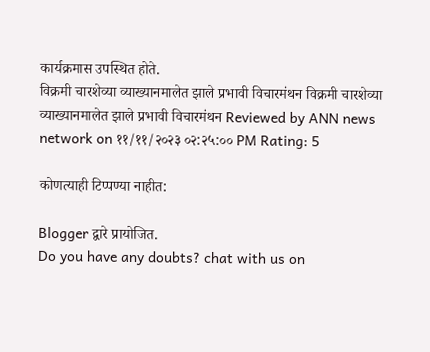कार्यक्रमास उपस्थित होते.
विक्रमी चारशेव्या व्याख्यानमालेत झाले प्रभावी विचारमंथन विक्रमी चारशेव्या व्याख्यानमालेत झाले प्रभावी विचारमंथन Reviewed by ANN news network on ११/११/२०२३ ०२:२५:०० PM Rating: 5

कोणत्याही टिप्पण्‍या नाहीत:

Blogger द्वारे प्रायोजित.
Do you have any doubts? chat with us on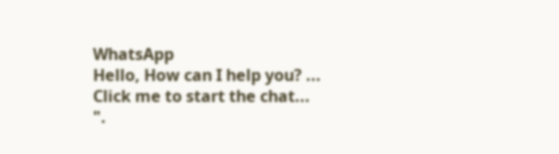WhatsApp
Hello, How can I help you? ...
Click me to start the chat...
".